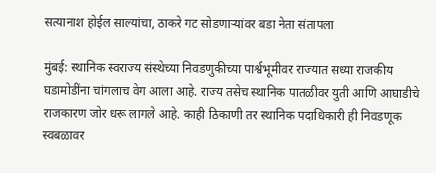सत्यानाश होईल साल्यांचा, ठाकरे गट सोडणाऱ्यांवर बडा नेता संतापला

मुंबई: स्थानिक स्वराज्य संस्थेच्या निवडणुकीच्या पार्श्वभूमीवर राज्यात सध्या राजकीय घडामोडींना चांगलाच वेग आला आहे. राज्य तसेच स्थानिक पातळीवर युती आणि आघाडीचे राजकारण जोर धरू लागले आहे. काही ठिकाणी तर स्थानिक पदाधिकारी ही निवडणूक स्वबळावर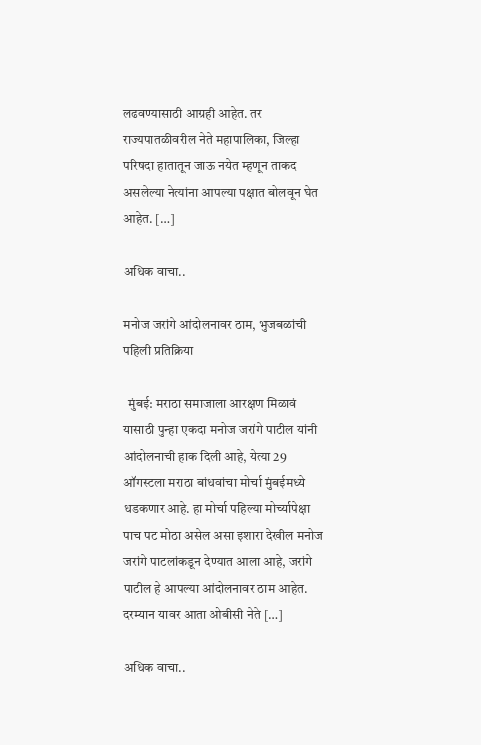लढवण्यासाठी आग्रही आहेत. तर राज्यपातळीवरील नेते महापालिका, जिल्हा परिषदा हातातून जाऊ नयेत म्हणून ताकद असलेल्या नेत्यांना आपल्या पक्षात बोलवून घेत आहेत. […]

अधिक वाचा..

मनोज जरांगे आंदोलनावर ठाम, भुजबळांची पहिली प्रतिक्रिया

  मुंबई: मराठा समाजाला आरक्षण मिळावं यासाठी पुन्हा एकदा मनोज जरांगे पाटील यांनी आंदोलनाची हाक दिली आहे, येत्या 29 ऑगस्टला मराठा बांधवांचा मोर्चा मुंबईमध्ये धडकणार आहे. हा मोर्चा पहिल्या मोर्च्यापेक्षा पाच पट मोठा असेल असा इशारा देखील मनोज जरांगे पाटलांकडून देण्यात आला आहे, जरांगे पाटील हे आपल्या आंदोलनावर ठाम आहेत. दरम्यान यावर आता ओबीसी नेते […]

अधिक वाचा..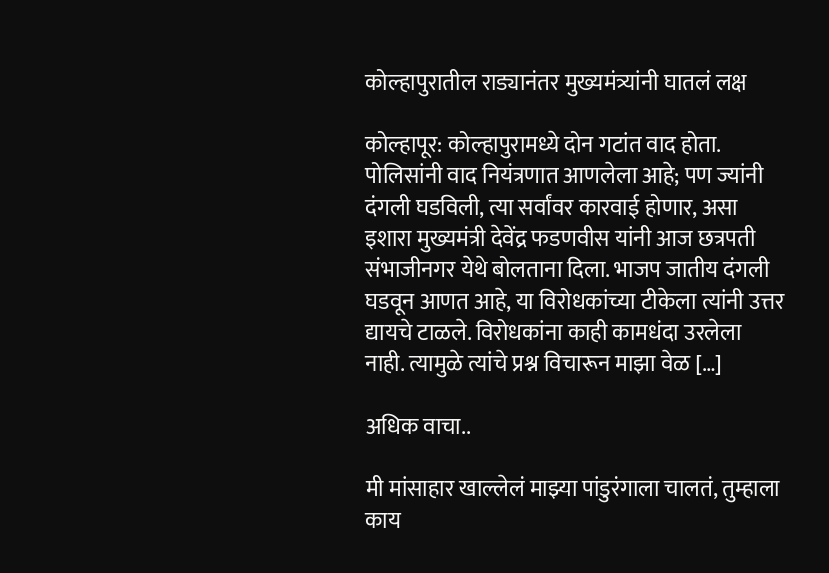कोल्हापुरातील राड्यानंतर मुख्यमंत्र्यांनी घातलं लक्ष

कोल्हापूर: कोल्हापुरामध्ये दोन गटांत वाद होता. पोलिसांनी वाद नियंत्रणात आणलेला आहे; पण ज्यांनी दंगली घडविली, त्या सर्वांवर कारवाई होणार, असा इशारा मुख्यमंत्री देवेंद्र फडणवीस यांनी आज छत्रपती संभाजीनगर येथे बोलताना दिला. भाजप जातीय दंगली घडवून आणत आहे, या विरोधकांच्या टीकेला त्यांनी उत्तर द्यायचे टाळले. विरोधकांना काही कामधंदा उरलेला नाही. त्यामुळे त्यांचे प्रश्न विचारून माझा वेळ […]

अधिक वाचा..

मी मांसाहार खाल्लेलं माझ्या पांडुरंगाला चालतं, तुम्हाला काय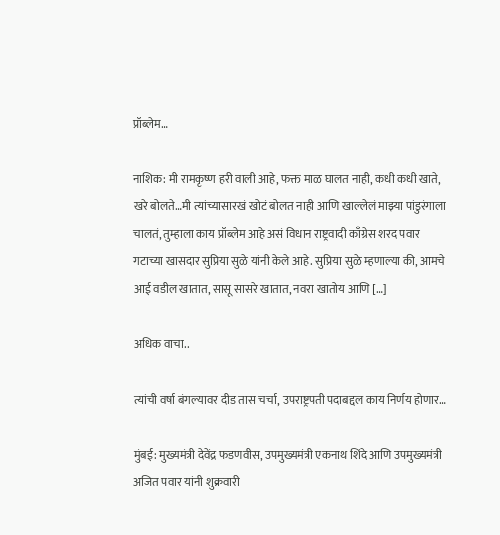प्रॉब्लेम…

नाशिक: मी रामकृष्ण हरी वाली आहे, फक्त माळ घालत नाही, कधी कधी खाते, खरे बोलते…मी त्यांच्यासारखं खोटं बोलत नाही आणि खाल्लेलं माझ्या पांडुरंगाला चालतं, तुम्हाला काय प्रॉब्लेम आहे असं विधान राष्ट्रवादी काँग्रेस शरद पवार गटाच्या खासदार सुप्रिया सुळे यांनी केले आहे. सुप्रिया सुळे म्हणाल्या की, आमचे आई वडील खातात, सासू सासरे खातात, नवरा खातोय आणि […]

अधिक वाचा..

त्यांची वर्षा बंगल्यावर दीड तास चर्चा, उपराष्ट्रपती पदाबद्दल काय निर्णय होणार…

मुंबई: मुख्यमंत्री देवेंद्र फडणवीस, उपमुख्यमंत्री एकनाथ शिंदे आणि उपमुख्यमंत्री अजित पवार यांनी शुक्रवारी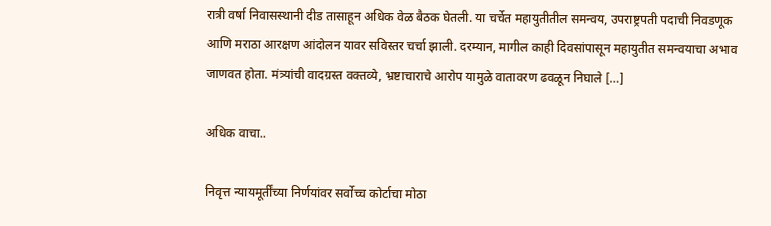रात्री वर्षा निवासस्थानी दीड तासाहून अधिक वेळ बैठक घेतली. या चर्चेत महायुतीतील समन्वय, उपराष्ट्रपती पदाची निवडणूक आणि मराठा आरक्षण आंदोलन यावर सविस्तर चर्चा झाली. दरम्यान, मागील काही दिवसांपासून महायुतीत समन्वयाचा अभाव जाणवत होता. मंत्र्यांची वादग्रस्त वक्तव्ये, भ्रष्टाचाराचे आरोप यामुळे वातावरण ढवळून निघाले […]

अधिक वाचा..

निवृत्त न्यायमूर्तींच्या निर्णयांवर सर्वोच्च कोर्टाचा मोठा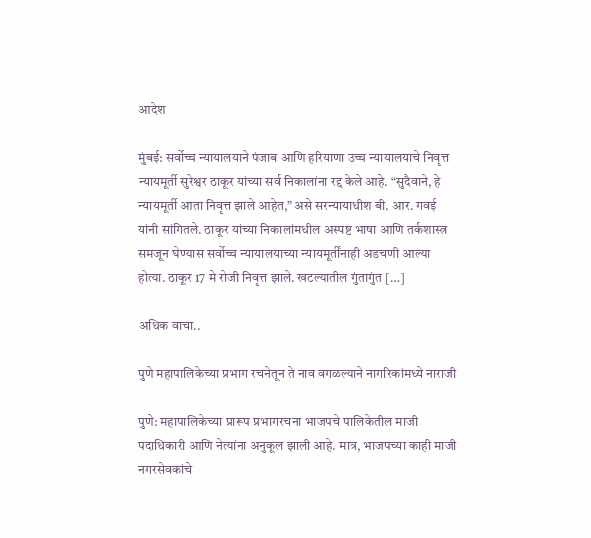आदेश

मुंबई: सर्वोच्च न्यायालयाने पंजाब आणि हरियाणा उच्च न्यायालयाचे निवृत्त न्यायमूर्ती सुरेश्वर ठाकूर यांच्या सर्व निकालांना रद्द केले आहे. “सुदैवाने, हे न्यायमूर्ती आता निवृत्त झाले आहेत,” असे सरन्यायाधीश बी. आर. गवई यांनी सांगितले. ठाकूर यांच्या निकालांमधील अस्पष्ट भाषा आणि तर्कशास्त्र समजून घेण्यास सर्वोच्च न्यायालयाच्या न्यायमूर्तींनाही अडचणी आल्या होत्या. ठाकूर 17 मे रोजी निवृत्त झाले. खटल्यातील गुंतागुंत […]

अधिक वाचा..

पुणे महापालिकेच्या प्रभाग रचनेतून ते नाव वगळल्याने नागरिकांमध्ये नाराजी

पुणे: महापालिकेच्या प्रारूप प्रभागरचना भाजपचे पालिकेतील माजी पदाधिकारी आणि नेत्यांना अनुकूल झाली आहे. मात्र, भाजपच्या काही माजी नगरसेवकांचे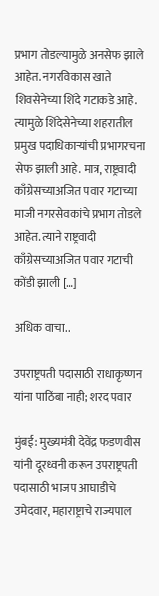प्रभाग तोडल्यामुळे अनसेफ झाले आहेत. नगरविकास खाते शिवसेनेच्या शिंदे गटाकडे आहे. त्यामुळे शिंदेसेनेच्या शहरातील प्रमुख पदाधिकाऱ्यांची प्रभागरचना सेफ झाली आहे. मात्र, राष्ट्रवादी काँग्रेसच्याअजित पवार गटाच्या माजी नगरसेवकांचे प्रभाग तोडले आहेत. त्याने राष्ट्रवादी काँग्रेसच्याअजित पवार गटाची कोंडी झाली […]

अधिक वाचा..

उपराष्ट्रपती पदासाठी राधाकृष्णन यांना पाठिंबा नाही; शरद पवार

मुंबई: मुख्यमंत्री देवेंद्र फडणवीस यांनी दूरध्वनी करून उपराष्ट्रपती पदासाठी भाजप आघाडीचे उमेदवार, महाराष्ट्राचे राज्यपाल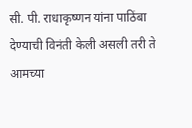सी. पी. राधाकृष्णन यांना पाठिंबा देण्याची विनंती केली असली तरी ते आमच्या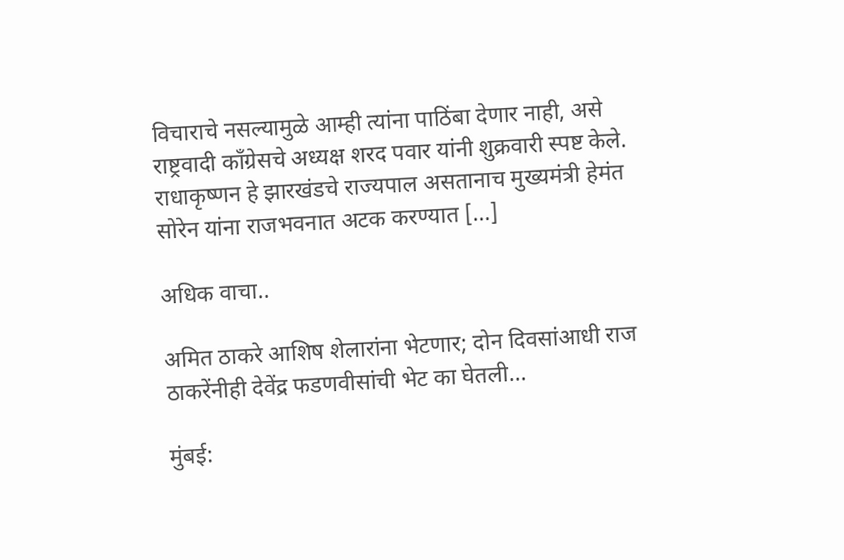विचाराचे नसल्यामुळे आम्ही त्यांना पाठिंबा देणार नाही, असे राष्ट्रवादी काँग्रेसचे अध्यक्ष शरद पवार यांनी शुक्रवारी स्पष्ट केले. राधाकृष्णन हे झारखंडचे राज्यपाल असतानाच मुख्यमंत्री हेमंत सोरेन यांना राजभवनात अटक करण्यात […]

अधिक वाचा..

अमित ठाकरे आशिष शेलारांना भेटणार; दोन दिवसांआधी राज ठाकरेंनीही देवेंद्र फडणवीसांची भेट का घेतली…

मुंबई: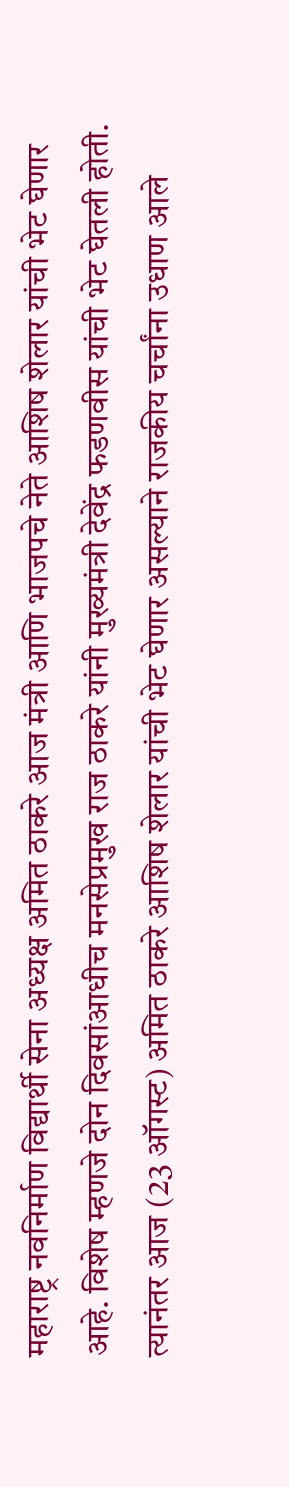महाराष्ट्र नवनिर्माण विद्यार्थी सेना अध्यक्ष अमित ठाकरे आज मंत्री आणि भाजपचे नेते आशिष शेलार यांची भेट घेणार आहे. विशेष म्हणजे दोन दिवसांआधीच मनसेप्रमुख राज ठाकरे यांनी मुख्यमंत्री देवेंद्र फडणवीस यांची भेट घेतली होती. त्यानंतर आज (23 ऑगस्ट) अमित ठाकरे आशिष शेलार यांची भेट घेणार असल्याने राजकीय चर्चांना उधाण आले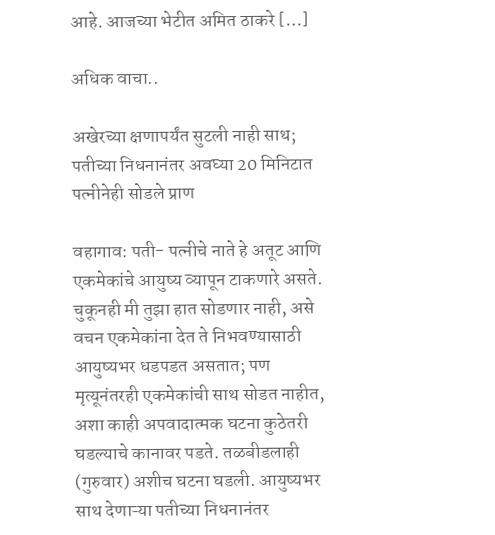आहे. आजच्या भेटीत अमित ठाकरे […]

अधिक वाचा..

अखेरच्या क्षणापर्यंत सुटली नाही साथ; पतीच्या निधनानंतर अवघ्या 20 मिनिटात पत्नीनेही सोडले प्राण

वहागाव: पती- पत्नीचे नाते हे अतूट आणि एकमेकांचे आयुष्य व्यापून टाकणारे असते. चुकूनही मी तुझा हात सोडणार नाही, असे वचन एकमेकांना देत ते निभवण्यासाठी आयुष्यभर धडपडत असतात; पण मृत्यूनंतरही एकमेकांची साथ सोडत नाहीत, अशा काही अपवादात्मक घटना कुठेतरी घडल्याचे कानावर पडते. तळबीडलाही (गुरुवार) अशीच घटना घडली. आयुष्यभर साथ देणाऱ्या पतीच्या निधनानंतर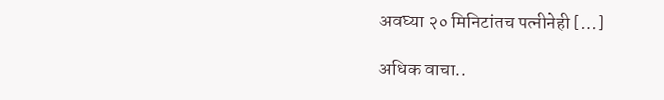अवघ्या २० मिनिटांतच पत्नीनेही […]

अधिक वाचा..